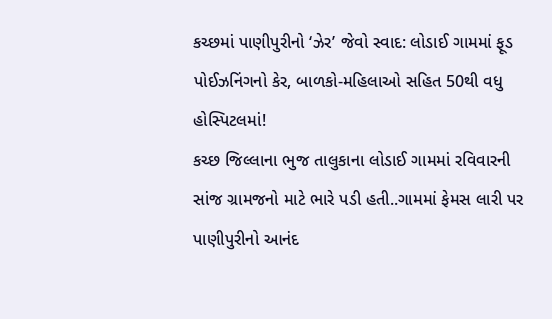કચ્છમાં પાણીપુરીનો ‘ઝેર’ જેવો સ્વાદ: લોડાઈ ગામમાં ફૂડ પોઈઝનિંગનો કેર, બાળકો-મહિલાઓ સહિત 50થી વધુ હોસ્પિટલમાં!
કચ્છ જિલ્લાના ભુજ તાલુકાના લોડાઈ ગામમાં રવિવારની સાંજ ગ્રામજનો માટે ભારે પડી હતી..ગામમાં ફેમસ લારી પર પાણીપુરીનો આનંદ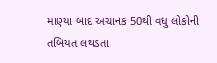માણ્યા બાદ અચાનક 50થી વધુ લોકોની તબિયત લથડતા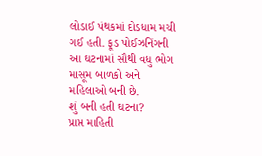લોડાઈ પંથકમાં દોડધામ મચી ગઈ હતી. ફૂડ પોઈઝનિંગની આ ઘટનામાં સૌથી વધુ ભોગ માસૂમ બાળકો અને મહિલાઓ બની છે.
શું બની હતી ઘટના?
પ્રાપ્ત માહિતી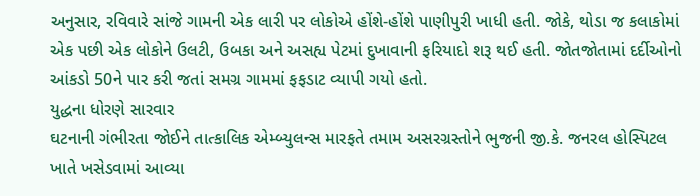અનુસાર, રવિવારે સાંજે ગામની એક લારી પર લોકોએ હોંશે-હોંશે પાણીપુરી ખાધી હતી. જોકે, થોડા જ કલાકોમાં એક પછી એક લોકોને ઉલટી, ઉબકા અને અસહ્ય પેટમાં દુખાવાની ફરિયાદો શરૂ થઈ હતી. જોતજોતામાં દર્દીઓનો આંકડો 50ને પાર કરી જતાં સમગ્ર ગામમાં ફફડાટ વ્યાપી ગયો હતો.
યુદ્ધના ધોરણે સારવાર
ઘટનાની ગંભીરતા જોઈને તાત્કાલિક એમ્બ્યુલન્સ મારફતે તમામ અસરગ્રસ્તોને ભુજની જી.કે. જનરલ હોસ્પિટલ ખાતે ખસેડવામાં આવ્યા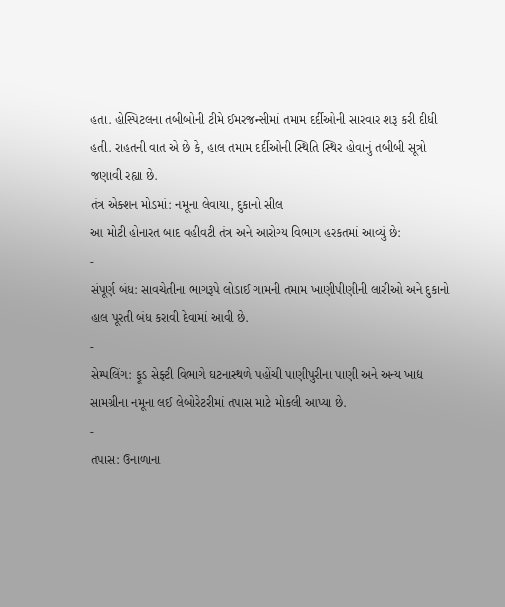હતા. હોસ્પિટલના તબીબોની ટીમે ઈમરજન્સીમાં તમામ દર્દીઓની સારવાર શરૂ કરી દીધી હતી. રાહતની વાત એ છે કે, હાલ તમામ દર્દીઓની સ્થિતિ સ્થિર હોવાનું તબીબી સૂત્રો જણાવી રહ્યા છે.
તંત્ર એક્શન મોડમાં: નમૂના લેવાયા, દુકાનો સીલ
આ મોટી હોનારત બાદ વહીવટી તંત્ર અને આરોગ્ય વિભાગ હરકતમાં આવ્યું છે:
-
સંપૂર્ણ બંધ: સાવચેતીના ભાગરૂપે લોડાઈ ગામની તમામ ખાણીપીણીની લારીઓ અને દુકાનો હાલ પૂરતી બંધ કરાવી દેવામાં આવી છે.
-
સેમ્પલિંગ: ફૂડ સેફ્ટી વિભાગે ઘટનાસ્થળે પહોંચી પાણીપુરીના પાણી અને અન્ય ખાદ્ય સામગ્રીના નમૂના લઈ લેબોરેટરીમાં તપાસ માટે મોકલી આપ્યા છે.
-
તપાસ: ઉનાળાના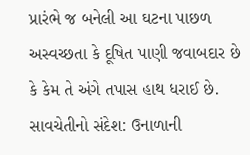પ્રારંભે જ બનેલી આ ઘટના પાછળ અસ્વચ્છતા કે દૂષિત પાણી જવાબદાર છે કે કેમ તે અંગે તપાસ હાથ ધરાઈ છે.
સાવચેતીનો સંદેશ: ઉનાળાની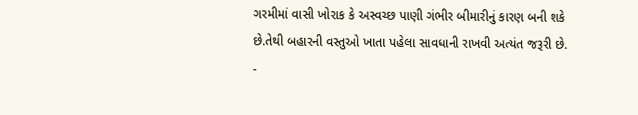ગરમીમાં વાસી ખોરાક કે અસ્વચ્છ પાણી ગંભીર બીમારીનું કારણ બની શકે છે.તેથી બહારની વસ્તુઓ ખાતા પહેલા સાવધાની રાખવી અત્યંત જરૂરી છે.
-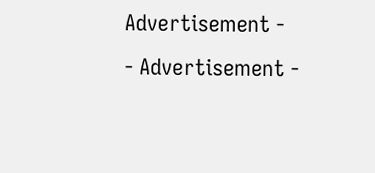Advertisement -
- Advertisement -